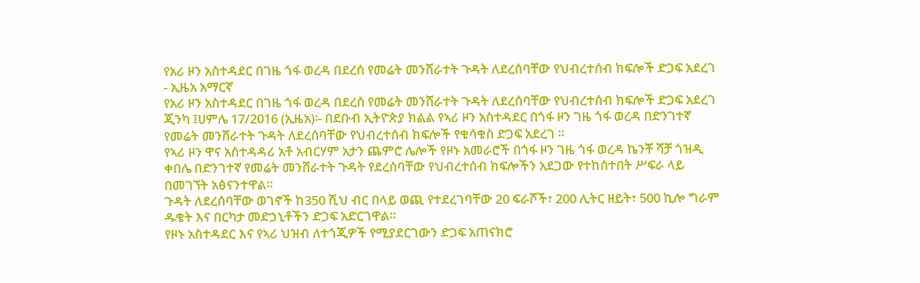የአሪ ዞን አስተዳደር በገዜ ጎፋ ወረዳ በደረሰ የመሬት መንሸራተት ጉዳት ለደረሰባቸው የህብረተሰብ ክፍሎች ድጋፍ አደረገ - ኢዜአ አማርኛ
የአሪ ዞን አስተዳደር በገዜ ጎፋ ወረዳ በደረሰ የመሬት መንሸራተት ጉዳት ለደረሰባቸው የህብረተሰብ ክፍሎች ድጋፍ አደረገ
ጂንካ ፤ሀምሌ 17/2016 (ኢዜአ)፡- በደቡብ ኢትዮጵያ ክልል የኣሪ ዞን አስተዳደር በጎፋ ዞን ገዜ ጎፋ ወረዳ በድንገተኛ የመሬት መንሸራተት ጉዳት ለደረሰባቸው የህብረተሰብ ክፍሎች የቁሳቁስ ድጋፍ አደረገ ።
የኣሪ ዞን ዋና አስተዳዳሪ አቶ አብርሃም አታን ጨምሮ ሌሎች የዞኑ አመራሮች በጎፋ ዞን ገዜ ጎፋ ወረዳ ኬንቾ ሻቻ ጎዝዲ ቀበሌ በድንገተኛ የመሬት መንሸራተት ጉዳት የደረሰባቸው የህብረተሰብ ክፍሎችን አደጋው የተከሰተበት ሥፍራ ላይ በመገኘት አፅናንተዋል።
ጉዳት ለደረሰባቸው ወገኖች ከ350 ሺህ ብር በላይ ወጪ የተደረገባቸው 20 ፍራሾች፣ 200 ሊትር ዘይት፣ 500 ኪሎ ግራም ዱቄት እና በርካታ መድኃኒቶችን ድጋፍ አድርገዋል።
የዞኑ አስተዳደር እና የኣሪ ህዝብ ለተጎጂዎች የሚያደርገውን ድጋፍ አጠናክሮ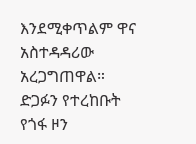እንደሚቀጥልም ዋና አስተዳዳሪው አረጋግጠዋል።
ድጋፉን የተረከቡት የጎፋ ዞን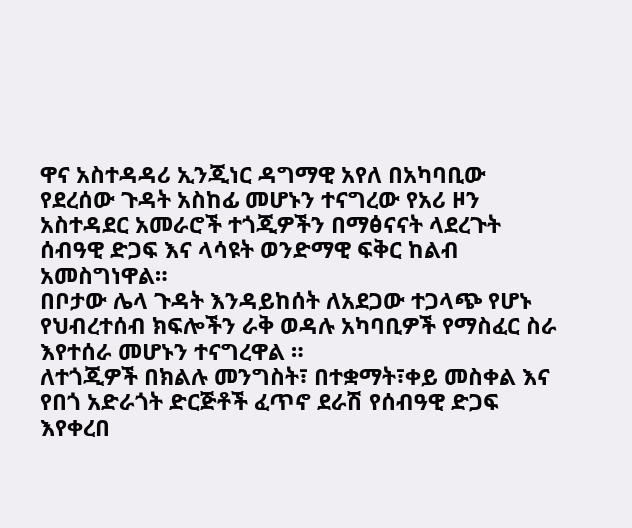ዋና አስተዳዳሪ ኢንጂነር ዳግማዊ አየለ በአካባቢው የደረሰው ጉዳት አስከፊ መሆኑን ተናግረው የአሪ ዞን አስተዳደር አመራሮች ተጎጂዎችን በማፅናናት ላደረጉት ሰብዓዊ ድጋፍ እና ላሳዩት ወንድማዊ ፍቅር ከልብ አመስግነዋል።
በቦታው ሌላ ጉዳት እንዳይከሰት ለአደጋው ተጋላጭ የሆኑ የህብረተሰብ ክፍሎችን ራቅ ወዳሉ አካባቢዎች የማስፈር ስራ እየተሰራ መሆኑን ተናግረዋል ።
ለተጎጂዎች በክልሉ መንግስት፣ በተቋማት፣ቀይ መስቀል እና የበጎ አድራጎት ድርጅቶች ፈጥኖ ደራሽ የሰብዓዊ ድጋፍ እየቀረበ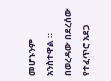መሆኑንም አንስተዋል ።
በወረዳው በደረሰው የተፈጥሮ አደጋ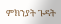ምክንያት ጉዳት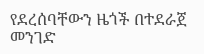የደረሰባቸውን ዜጎች በተደራጀ መንገድ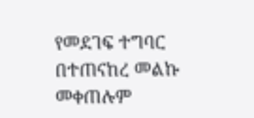የመደገፍ ተግባር በተጠናከረ መልኩ መቀጠሉም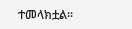ተመላክቷል።